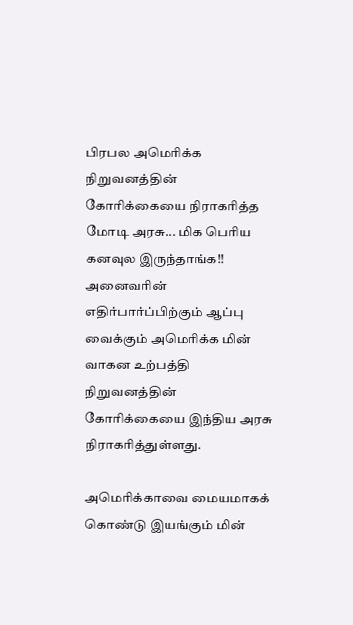பிரபல அமெரிக்க நிறுவனத்தின் கோரிக்கையை நிராகரித்த மோடி அரசு... மிக பெரிய கனவுல இருந்தாங்க!!
அனைவரின் எதிர்பார்ப்பிற்கும் ஆப்பு வைக்கும் அமெரிக்க மின் வாகன உற்பத்தி நிறுவனத்தின் கோரிக்கையை இந்திய அரசு நிராகரித்துள்ளது.

அமெரிக்காவை மையமாகக் கொண்டு இயங்கும் மின்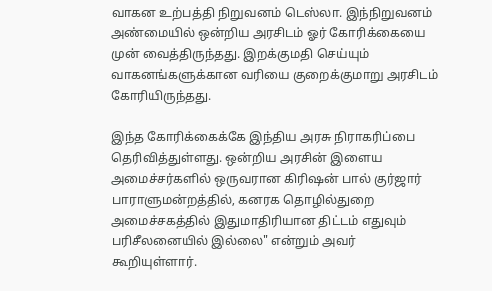வாகன உற்பத்தி நிறுவனம் டெஸ்லா. இந்நிறுவனம் அண்மையில் ஒன்றிய அரசிடம் ஓர் கோரிக்கையை முன் வைத்திருந்தது. இறக்குமதி செய்யும் வாகனங்களுக்கான வரியை குறைக்குமாறு அரசிடம் கோரியிருந்தது.

இந்த கோரிக்கைக்கே இந்திய அரசு நிராகரிப்பை தெரிவித்துள்ளது. ஒன்றிய அரசின் இளைய அமைச்சர்களில் ஒருவரான கிரிஷன் பால் குர்ஜார் பாராளுமன்றத்தில், கனரக தொழில்துறை அமைச்சகத்தில் இதுமாதிரியான திட்டம் எதுவும் பரிசீலனையில் இல்லை" என்றும் அவர் கூறியுள்ளார்.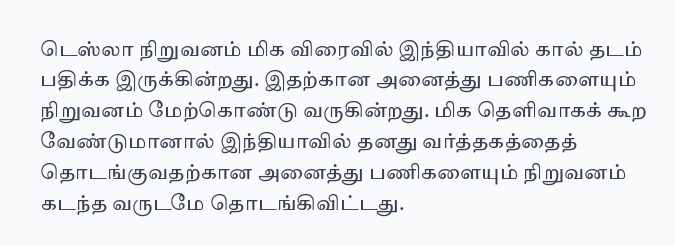டெஸ்லா நிறுவனம் மிக விரைவில் இந்தியாவில் கால் தடம் பதிக்க இருக்கின்றது. இதற்கான அனைத்து பணிகளையும் நிறுவனம் மேற்கொண்டு வருகின்றது. மிக தெளிவாகக் கூற வேண்டுமானால் இந்தியாவில் தனது வர்த்தகத்தைத் தொடங்குவதற்கான அனைத்து பணிகளையும் நிறுவனம் கடந்த வருடமே தொடங்கிவிட்டது.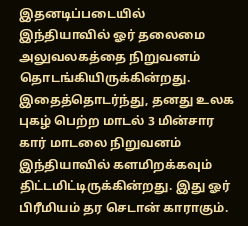இதனடிப்படையில் இந்தியாவில் ஓர் தலைமை அலுவலகத்தை நிறுவனம் தொடங்கியிருக்கின்றது. இதைத்தொடர்ந்து, தனது உலக புகழ் பெற்ற மாடல் 3 மின்சார கார் மாடலை நிறுவனம் இந்தியாவில் களமிறக்கவும் திட்டமிட்டிருக்கின்றது. இது ஓர் பிரீமியம் தர செடான் காராகும்.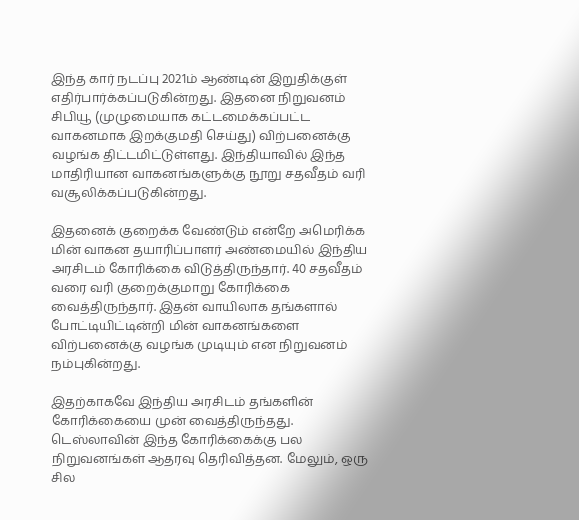இந்த கார் நடப்பு 2021ம் ஆண்டின் இறுதிக்குள் எதிர்பார்க்கப்படுகின்றது. இதனை நிறுவனம் சிபியூ (முழுமையாக கட்டமைக்கப்பட்ட வாகனமாக இறக்குமதி செய்து) விற்பனைக்கு வழங்க திட்டமிட்டுள்ளது. இந்தியாவில் இந்த மாதிரியான வாகனங்களுக்கு நூறு சதவீதம் வரி வசூலிக்கப்படுகின்றது.

இதனைக் குறைக்க வேண்டும் என்றே அமெரிக்க மின் வாகன தயாரிப்பாளர் அண்மையில் இந்திய அரசிடம் கோரிக்கை விடுத்திருந்தார். 40 சதவீதம் வரை வரி குறைக்குமாறு கோரிக்கை வைத்திருந்தார். இதன் வாயிலாக தங்களால் போட்டியிட்டின்றி மின் வாகனங்களை விற்பனைக்கு வழங்க முடியும் என நிறுவனம் நம்புகின்றது.

இதற்காகவே இந்திய அரசிடம் தங்களின் கோரிக்கையை முன் வைத்திருந்தது. டெஸ்லாவின் இந்த கோரிக்கைக்கு பல நிறுவனங்கள் ஆதரவு தெரிவித்தன. மேலும், ஒரு சில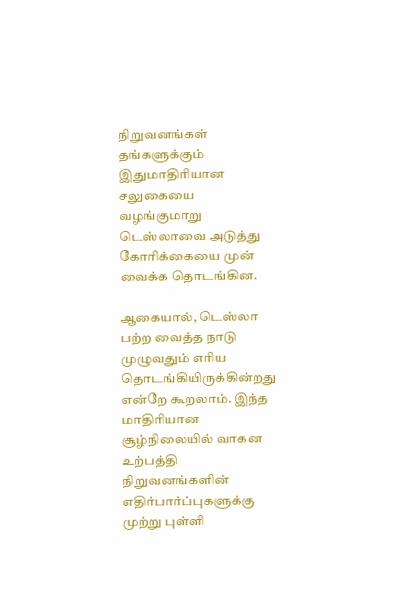நிறுவனங்கள் தங்களுக்கும் இதுமாதிரியான சலுகையை வழங்குமாறு டெஸ்லாவை அடுத்து கோரிக்கையை முன் வைக்க தொடங்கின.

ஆகையால், டெஸ்லா பற்ற வைத்த நாடு முழுவதும் எரிய தொடங்கியிருக்கின்றது என்றே கூறலாம். இந்த மாதிரியான சூழ்நிலையில் வாகன உற்பத்தி நிறுவனங்களின் எதிர்பார்ப்புகளுக்கு முற்று புள்ளி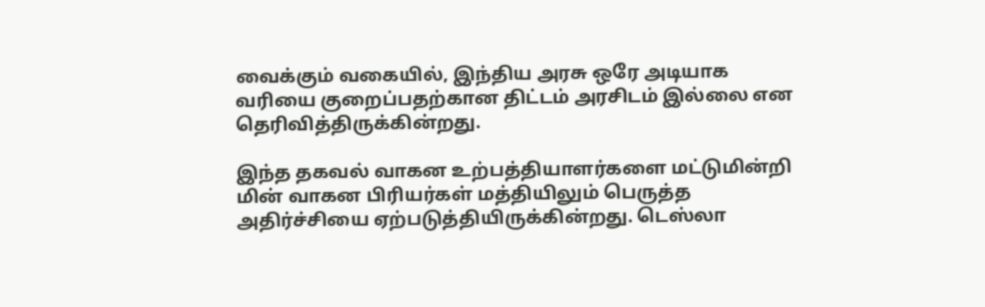வைக்கும் வகையில், இந்திய அரசு ஒரே அடியாக வரியை குறைப்பதற்கான திட்டம் அரசிடம் இல்லை என தெரிவித்திருக்கின்றது.

இந்த தகவல் வாகன உற்பத்தியாளர்களை மட்டுமின்றி மின் வாகன பிரியர்கள் மத்தியிலும் பெருத்த அதிர்ச்சியை ஏற்படுத்தியிருக்கின்றது. டெஸ்லா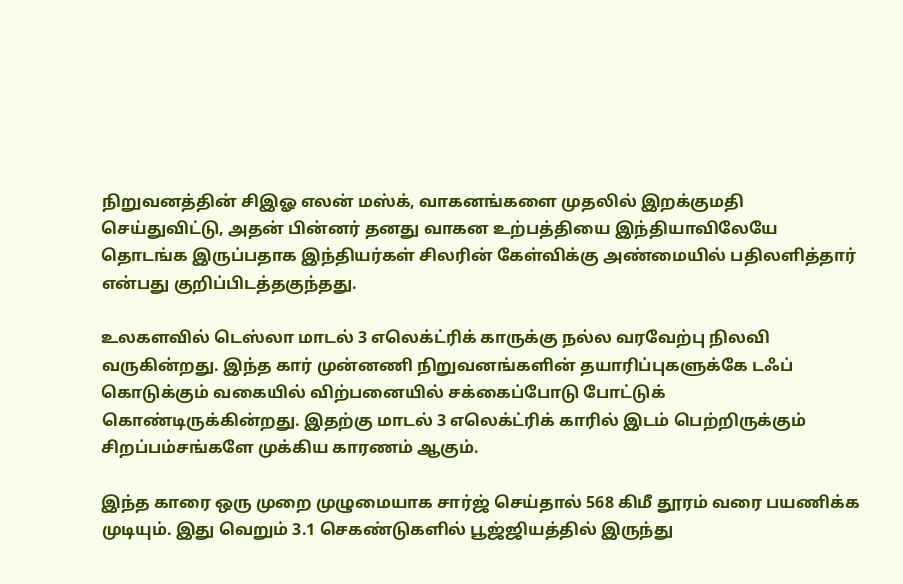நிறுவனத்தின் சிஇஓ எலன் மஸ்க், வாகனங்களை முதலில் இறக்குமதி செய்துவிட்டு, அதன் பின்னர் தனது வாகன உற்பத்தியை இந்தியாவிலேயே தொடங்க இருப்பதாக இந்தியர்கள் சிலரின் கேள்விக்கு அண்மையில் பதிலளித்தார் என்பது குறிப்பிடத்தகுந்தது.

உலகளவில் டெஸ்லா மாடல் 3 எலெக்ட்ரிக் காருக்கு நல்ல வரவேற்பு நிலவி வருகின்றது. இந்த கார் முன்னணி நிறுவனங்களின் தயாரிப்புகளுக்கே டஃப் கொடுக்கும் வகையில் விற்பனையில் சக்கைப்போடு போட்டுக் கொண்டிருக்கின்றது. இதற்கு மாடல் 3 எலெக்ட்ரிக் காரில் இடம் பெற்றிருக்கும் சிறப்பம்சங்களே முக்கிய காரணம் ஆகும்.

இந்த காரை ஒரு முறை முழுமையாக சார்ஜ் செய்தால் 568 கிமீ தூரம் வரை பயணிக்க முடியும். இது வெறும் 3.1 செகண்டுகளில் பூஜ்ஜியத்தில் இருந்து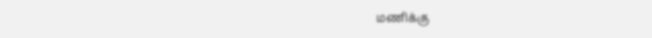மணிக்கு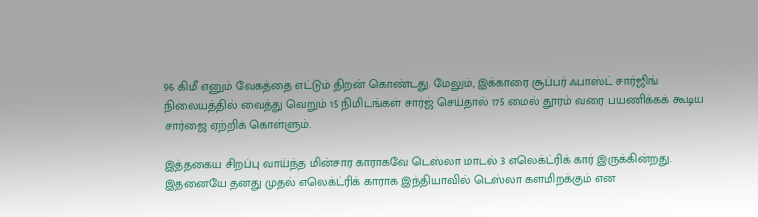96 கிமீ எனும் வேகத்தை எட்டும் திறன் கொண்டது. மேலும், இக்காரை சூப்பர் ஃபாஸ்ட் சார்ஜிங் நிலையத்தில் வைத்து வெறும் 15 நிமிடங்கள் சார்ஜ் செய்தால் 175 மைல் தூரம் வரை பயணிக்கக் கூடிய சார்ஜை ஏற்றிக் கொள்ளும்.

இத்தகைய சிறப்பு வாய்ந்த மின்சார காராகவே டெஸ்லா மாடல் 3 எலெக்ட்ரிக் கார் இருக்கின்றது. இதனையே தனது முதல் எலெக்ட்ரிக் காராக இந்தியாவில் டெஸ்லா களமிறக்கும் என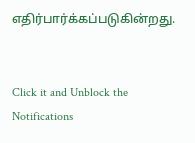எதிர்பார்க்கப்படுகின்றது.


Click it and Unblock the Notifications